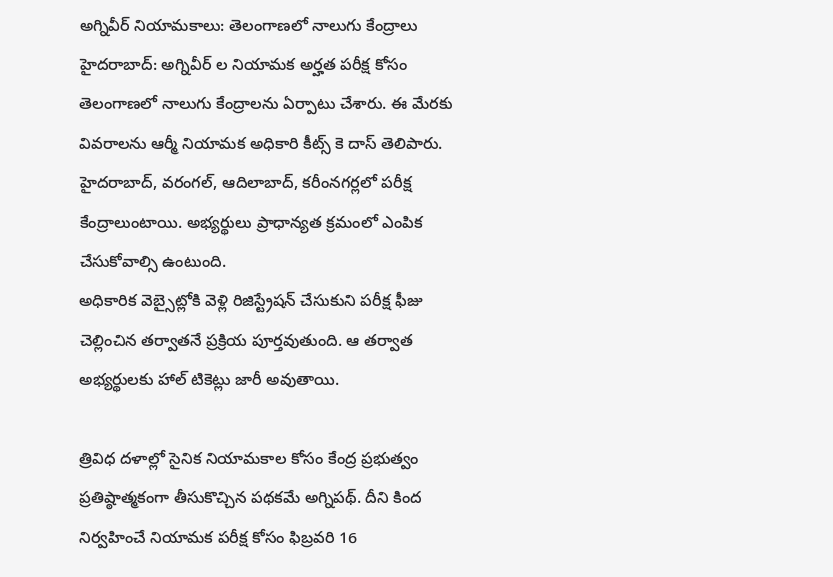అగ్నివీర్ నియామకాలు: తెలంగాణలో నాలుగు కేంద్రాలు
హైదరాబాద్: అగ్నివీర్ ల నియామక అర్హత పరీక్ష కోసం తెలంగాణలో నాలుగు కేంద్రాలను ఏర్పాటు చేశారు. ఈ మేరకు వివరాలను ఆర్మీ నియామక అధికారి కీట్స్ కె దాస్ తెలిపారు. హైదరాబాద్, వరంగల్, ఆదిలాబాద్, కరీంనగర్లలో పరీక్ష కేంద్రాలుంటాయి. అభ్యర్థులు ప్రాధాన్యత క్రమంలో ఎంపిక చేసుకోవాల్సి ఉంటుంది.
అధికారిక వెబ్సైట్లోకి వెళ్లి రిజిస్ట్రేషన్ చేసుకుని పరీక్ష ఫీజు చెల్లించిన తర్వాతనే ప్రక్రియ పూర్తవుతుంది. ఆ తర్వాత అభ్యర్థులకు హాల్ టికెట్లు జారీ అవుతాయి.

త్రివిధ దళాల్లో సైనిక నియామకాల కోసం కేంద్ర ప్రభుత్వం ప్రతిష్ఠాత్మకంగా తీసుకొచ్చిన పథకమే అగ్నిపథ్. దీని కింద నిర్వహించే నియామక పరీక్ష కోసం ఫిబ్రవరి 16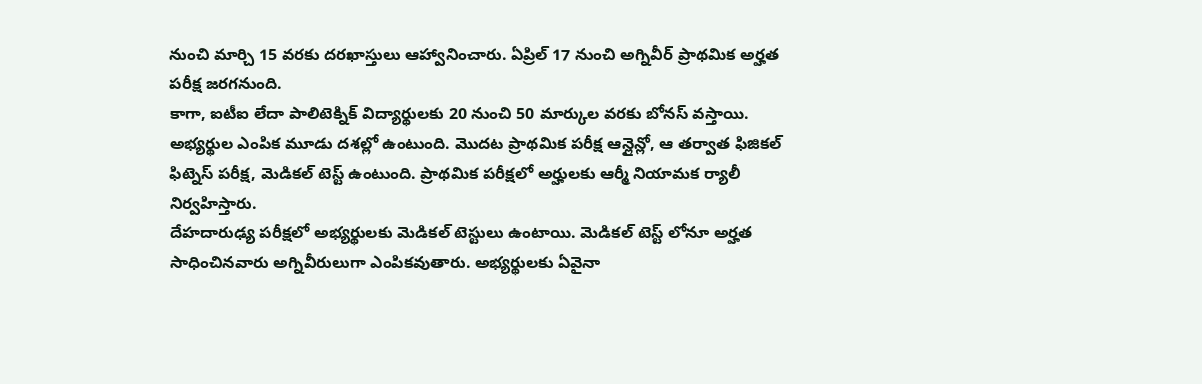నుంచి మార్చి 15 వరకు దరఖాస్తులు ఆహ్వానించారు. ఏప్రిల్ 17 నుంచి అగ్నివీర్ ప్రాథమిక అర్హత పరీక్ష జరగనుంది.
కాగా, ఐటీఐ లేదా పాలిటెక్నిక్ విద్యార్థులకు 20 నుంచి 50 మార్కుల వరకు బోనస్ వస్తాయి. అభ్యర్థుల ఎంపిక మూడు దశల్లో ఉంటుంది. మొదట ప్రాథమిక పరీక్ష ఆన్లైన్లో, ఆ తర్వాత ఫిజికల్ ఫిట్నెస్ పరీక్ష, మెడికల్ టెస్ట్ ఉంటుంది. ప్రాథమిక పరీక్షలో అర్హులకు ఆర్మీ నియామక ర్యాలీ నిర్వహిస్తారు.
దేహదారుఢ్య పరీక్షలో అభ్యర్థులకు మెడికల్ టెస్టులు ఉంటాయి. మెడికల్ టెస్ట్ లోనూ అర్హత సాధించినవారు అగ్నివీరులుగా ఎంపికవుతారు. అభ్యర్థులకు ఏవైనా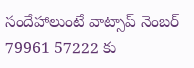సందేహాలుంటే వాట్సాప్ నెంబర్ 79961 57222 కు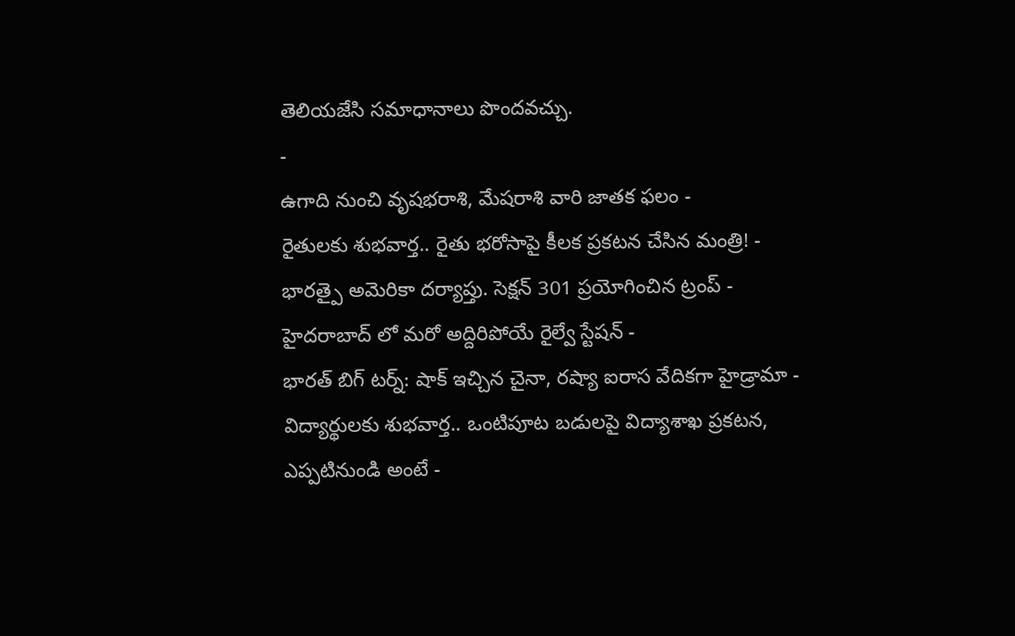తెలియజేసి సమాధానాలు పొందవచ్చు.
-
ఉగాది నుంచి వృషభరాశి, మేషరాశి వారి జాతక ఫలం -
రైతులకు శుభవార్త.. రైతు భరోసాపై కీలక ప్రకటన చేసిన మంత్రి! -
భారత్పై అమెరికా దర్యాప్తు. సెక్షన్ 301 ప్రయోగించిన ట్రంప్ -
హైదరాబాద్ లో మరో అద్దిరిపోయే రైల్వే స్టేషన్ -
భారత్ బిగ్ టర్న్: షాక్ ఇచ్చిన చైనా, రష్యా ఐరాస వేదికగా హైడ్రామా -
విద్యార్థులకు శుభవార్త.. ఒంటిపూట బడులపై విద్యాశాఖ ప్రకటన, ఎప్పటినుండి అంటే -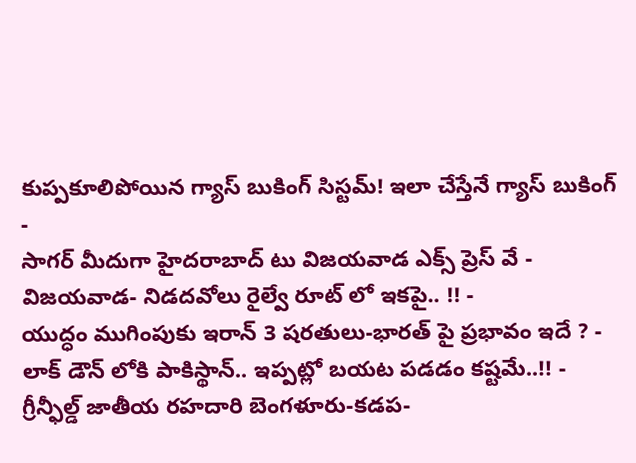కుప్పకూలిపోయిన గ్యాస్ బుకింగ్ సిస్టమ్! ఇలా చేస్తేనే గ్యాస్ బుకింగ్ -
సాగర్ మీదుగా హైదరాబాద్ టు విజయవాడ ఎక్స్ ప్రెస్ వే -
విజయవాడ- నిడదవోలు రైల్వే రూట్ లో ఇకపై.. !! -
యుద్ధం ముగింపుకు ఇరాన్ 3 షరతులు-భారత్ పై ప్రభావం ఇదే ? -
లాక్ డౌన్ లోకి పాకిస్థాన్.. ఇప్పట్లో బయట పడడం కష్టమే..!! -
గ్రీన్ఫీల్డ్ జాతీయ రహదారి బెంగళూరు-కడప-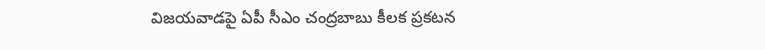విజయవాడపై ఏపీ సీఎం చంద్రబాబు కీలక ప్రకటన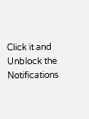Click it and Unblock the Notifications